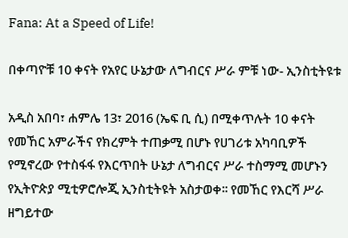Fana: At a Speed of Life!

በቀጣዮቹ 10 ቀናት የአየር ሁኔታው ለግብርና ሥራ ምቹ ነው- ኢንስቲትዩቱ

አዲስ አበባ፣ ሐምሌ 13፣ 2016 (ኤፍ ቢ ሲ) በሚቀጥሉት 10 ቀናት የመኸር አምራችና የክረምት ተጠቃሚ በሆኑ የሀገሪቱ አካባቢዎች የሚኖረው የተስፋፋ የእርጥበት ሁኔታ ለግብርና ሥራ ተስማሚ መሆኑን የኢትዮጵያ ሚቲዎሮሎጂ ኢንስቲትዩት አስታወቀ፡፡ የመኸር የእርሻ ሥራ ዘግይተው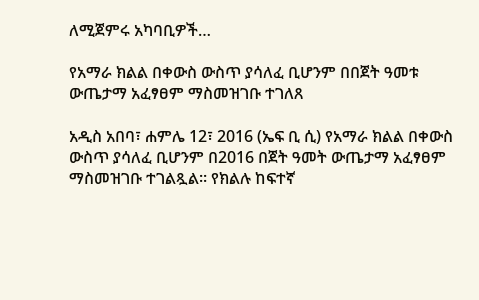ለሚጀምሩ አካባቢዎች…

የአማራ ክልል በቀውስ ውስጥ ያሳለፈ ቢሆንም በበጀት ዓመቱ ውጤታማ አፈፃፀም ማስመዝገቡ ተገለጸ

አዲስ አበባ፣ ሐምሌ 12፣ 2016 (ኤፍ ቢ ሲ) የአማራ ክልል በቀውስ ውስጥ ያሳለፈ ቢሆንም በ2016 በጀት ዓመት ውጤታማ አፈፃፀም ማስመዝገቡ ተገልጿል፡፡ የክልሉ ከፍተኛ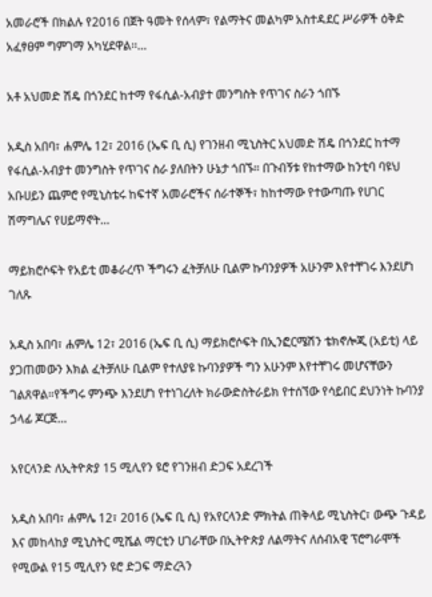አመራሮች በክልሉ የ2016 በጀት ዓመት የሰላም፣ የልማትና መልካም አስተዳደር ሥራዎች ዕቅድ አፈፃፀም ግምገማ አካሂደዋል፡፡…

አቶ አህመድ ሽዴ በጎንደር ከተማ የፋሲል-አብያተ መንግስት የጥገና ስራን ጎበኙ

አዲስ አበባ፣ ሐምሌ 12፣ 2016 (ኤፍ ቢ ሲ) የገንዘብ ሚኒስትር አህመድ ሽዴ በጎንደር ከተማ የፋሲል-አብያተ መንግስት የጥገና ስራ ያለበትን ሁኔታ ጎበኙ። በጉብኝቱ የከተማው ከንቲባ ባዩህ አቡሀይን ጨምሮ የሚኒስቴሩ ከፍተኛ አመራሮችና ሰራተኞች፣ ከከተማው የተውጣጡ የሀገር ሽማግሌና የሀይማኖት…

ማይክሮሶፍት የአይቲ መቆራረጥ ችግሩን ፈትቻለሁ ቢልም ኩባንያዎች አሁንም እየተቸገሩ እንደሆነ ገለጹ

አዲስ አበባ፣ ሐምሌ 12፣ 2016 (ኤፍ ቢ ሲ) ማይክሮሶፍት በኢንፎርሜሽን ቴክኖሎጂ (አይቲ) ላይ ያጋጠመውን እክል ፈትቻለሁ ቢልም የተለያዩ ኩባንያዎች ግን አሁንም እየተቸገሩ መሆናቸውን ገልጸዋል።የችግሩ ምንጭ እንደሆነ የተነገረለት ክራውድስትራይክ የተሰኘው የሳይበር ደህንነት ኩባንያ ኃላፊ ጆርጅ…

አየርላንድ ለኢትዮጵያ 15 ሚሊየን ዩሮ የገንዘብ ድጋፍ አደረገች

አዲስ አበባ፣ ሐምሌ 12፣ 2016 (ኤፍ ቢ ሲ) የአየርላንድ ምክትል ጠቅላይ ሚኒስትር፣ ውጭ ጉዳይ እና መከላከያ ሚኒስትር ሚሼል ማርቲን ሀገራቸው በኢትዮጵያ ለልማትና ለሰብአዊ ፕሮግራሞች የሚውል የ15 ሚሊየን ዩሮ ድጋፍ ማድረጓን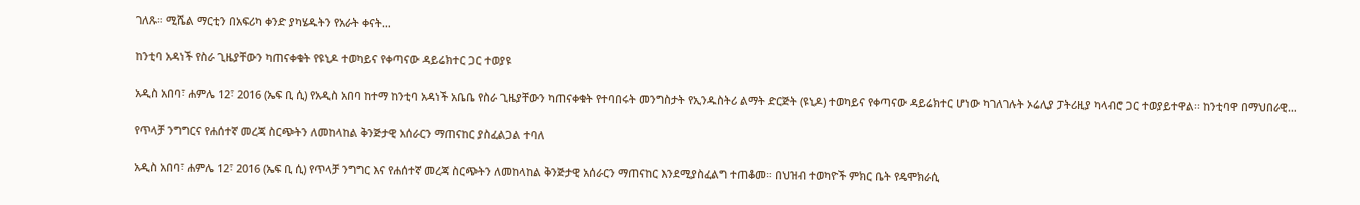ገለጹ። ሚሼል ማርቲን በአፍሪካ ቀንድ ያካሄዱትን የአራት ቀናት…

ከንቲባ አዳነች የስራ ጊዜያቸውን ካጠናቀቁት የዩኒዶ ተወካይና የቀጣናው ዳይሬክተር ጋር ተወያዩ

አዲስ አበባ፣ ሐምሌ 12፣ 2016 (ኤፍ ቢ ሲ) የአዲስ አበባ ከተማ ከንቲባ አዳነች አቤቤ የስራ ጊዜያቸውን ካጠናቀቁት የተባበሩት መንግስታት የኢንዱስትሪ ልማት ድርጅት (ዩኒዶ) ተወካይና የቀጣናው ዳይሬክተር ሆነው ካገለገሉት ኦሬሊያ ፓትሪዚያ ካላብሮ ጋር ተወያይተዋል፡፡ ከንቲባዋ በማህበራዊ…

የጥላቻ ንግግርና የሐሰተኛ መረጃ ስርጭትን ለመከላከል ቅንጅታዊ አሰራርን ማጠናከር ያስፈልጋል ተባለ

አዲስ አበባ፣ ሐምሌ 12፣ 2016 (ኤፍ ቢ ሲ) የጥላቻ ንግግር እና የሐሰተኛ መረጃ ስርጭትን ለመከላከል ቅንጅታዊ አሰራርን ማጠናከር እንደሚያስፈልግ ተጠቆመ። በህዝብ ተወካዮች ምክር ቤት የዴሞክራሲ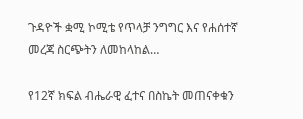ጉዳዮች ቋሚ ኮሚቴ የጥላቻ ንግግር እና የሐሰተኛ መረጃ ስርጭትን ለመከላከል…

የ12ኛ ክፍል ብሔራዊ ፈተና በስኬት መጠናቀቁን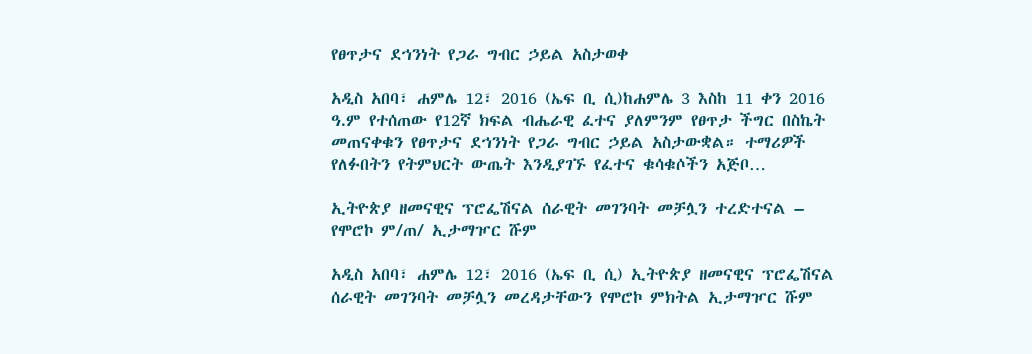የፀጥታና ደኀንነት የጋራ ግብር ኃይል አስታወቀ

አዲስ አበባ፣ ሐምሌ 12፣ 2016 (ኤፍ ቢ ሲ)ከሐምሌ 3 እስከ 11 ቀን 2016 ዓ.ም የተሰጠው የ12ኛ ክፍል ብሔራዊ ፈተና ያለምንም የፀጥታ ችግር በስኬት መጠናቀቁን የፀጥታና ደኀንነት የጋራ ግብር ኃይል አስታውቋል። ተማሪዎች የለፉበትን የትምህርት ውጤት እንዲያገኙ የፈተና ቁሳቁሶችን አጅቦ…

ኢትዮጵያ ዘመናዊና ፕሮፌሽናል ሰራዊት መገንባት መቻሏን ተረድተናል – የሞሮኮ ም/ጠ/ ኢታማዦር ሹም

አዲስ አበባ፣ ሐምሌ 12፣ 2016 (ኤፍ ቢ ሲ) ኢትዮጵያ ዘመናዊና ፕሮፌሽናል ሰራዊት መገንባት መቻሏን መረዳታቸውን የሞሮኮ ምክትል ኢታማዦር ሹም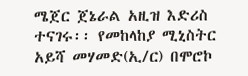ሜጀር ጀኔራል አዚዝ እድሪስ ተናገሩ፡፡ የመከላከያ ሚኒስትር አይሻ መሃመድ(ኢ/ር) በሞሮኮ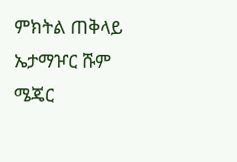ምክትል ጠቅላይ ኤታማዦር ሹም ሜጄር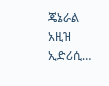ጄኔራል አዚዝ ኢድሪሲ…